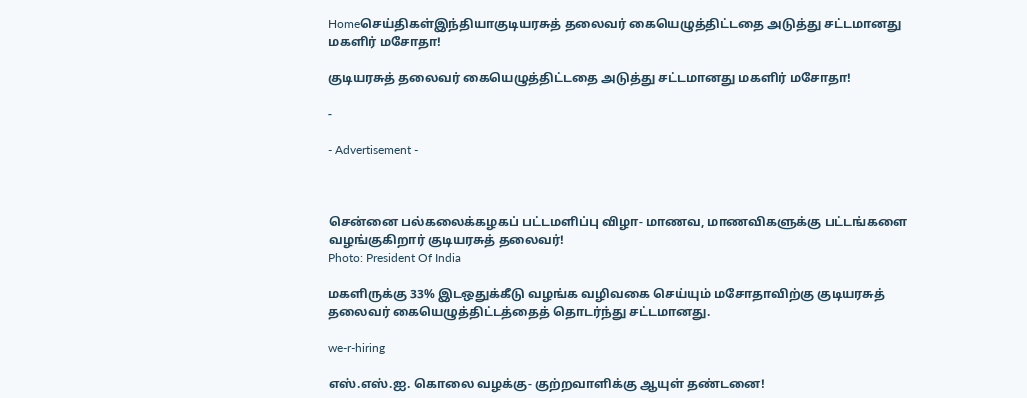Homeசெய்திகள்இந்தியாகுடியரசுத் தலைவர் கையெழுத்திட்டதை அடுத்து சட்டமானது மகளிர் மசோதா!

குடியரசுத் தலைவர் கையெழுத்திட்டதை அடுத்து சட்டமானது மகளிர் மசோதா!

-

- Advertisement -



சென்னை பல்கலைக்கழகப் பட்டமளிப்பு விழா- மாணவ, மாணவிகளுக்கு பட்டங்களை வழங்குகிறார் குடியரசுத் தலைவர்!
Photo: President Of India

மகளிருக்கு 33% இடஒதுக்கீடு வழங்க வழிவகை செய்யும் மசோதாவிற்கு குடியரசுத் தலைவர் கையெழுத்திட்டத்தைத் தொடர்ந்து சட்டமானது.

we-r-hiring

எஸ்.எஸ்.ஐ. கொலை வழக்கு- குற்றவாளிக்கு ஆயுள் தண்டனை!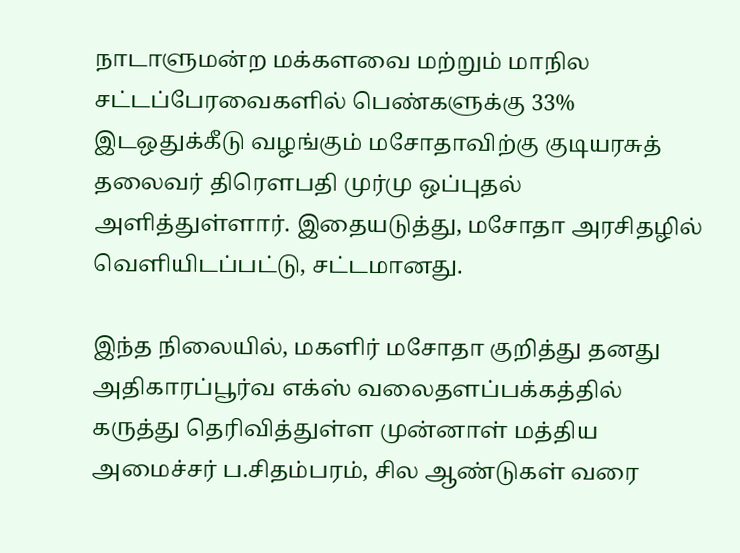நாடாளுமன்ற மக்களவை மற்றும் மாநில சட்டப்பேரவைகளில் பெண்களுக்கு 33% இடஒதுக்கீடு வழங்கும் மசோதாவிற்கு குடியரசுத் தலைவர் திரௌபதி முர்மு ஒப்புதல் அளித்துள்ளார். இதையடுத்து, மசோதா அரசிதழில் வெளியிடப்பட்டு, சட்டமானது.

இந்த நிலையில், மகளிர் மசோதா குறித்து தனது அதிகாரப்பூர்வ எக்ஸ் வலைதளப்பக்கத்தில் கருத்து தெரிவித்துள்ள முன்னாள் மத்திய அமைச்சர் ப.சிதம்பரம், சில ஆண்டுகள் வரை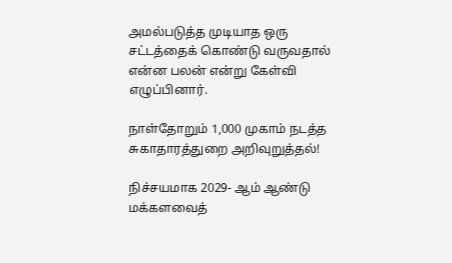அமல்படுத்த முடியாத ஒரு சட்டத்தைக் கொண்டு வருவதால் என்ன பலன் என்று கேள்வி எழுப்பினார்.

நாள்தோறும் 1,000 முகாம் நடத்த சுகாதாரத்துறை அறிவுறுத்தல்!

நிச்சயமாக 2029- ஆம் ஆண்டு மக்களவைத்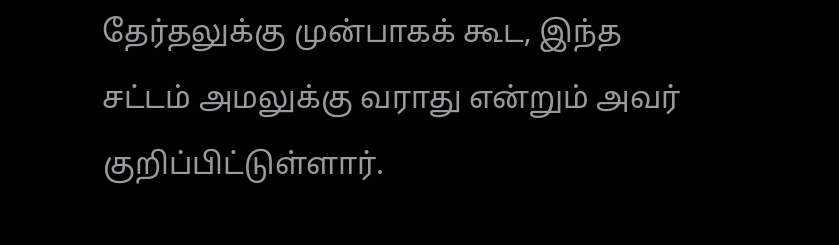தேர்தலுக்கு முன்பாகக் கூட, இந்த சட்டம் அமலுக்கு வராது என்றும் அவர் குறிப்பிட்டுள்ளார்.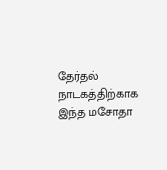தேர்தல் நாடகத்திற்காக இந்த மசோதா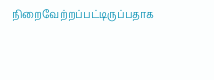நிறைவேற்றப்பட்டிருப்பதாக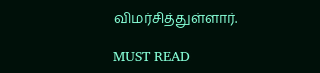விமர்சித்துள்ளார்.

MUST READ